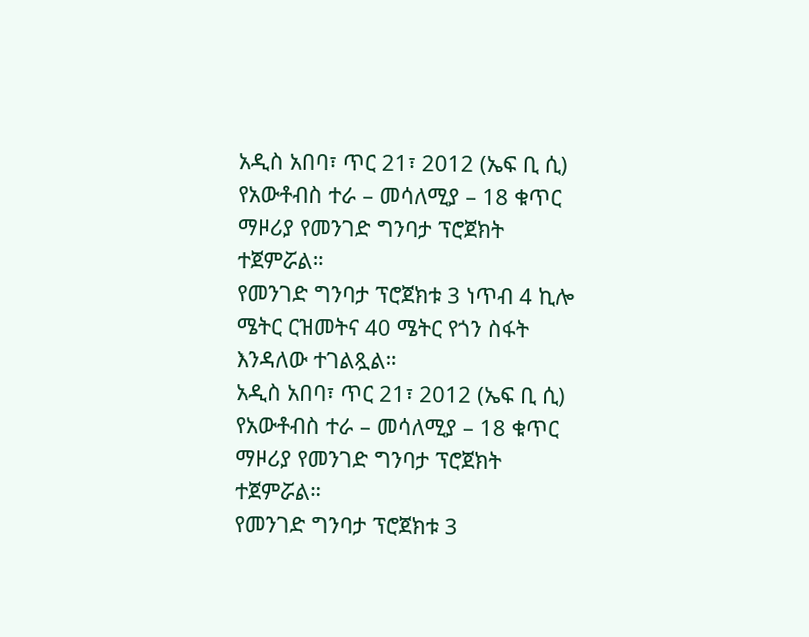አዲስ አበባ፣ ጥር 21፣ 2012 (ኤፍ ቢ ሲ) የአውቶብስ ተራ – መሳለሚያ – 18 ቁጥር ማዞሪያ የመንገድ ግንባታ ፕሮጀክት ተጀምሯል።
የመንገድ ግንባታ ፕሮጀክቱ 3 ነጥብ 4 ኪሎ ሜትር ርዝመትና 40 ሜትር የጎን ስፋት እንዳለው ተገልጿል።
አዲስ አበባ፣ ጥር 21፣ 2012 (ኤፍ ቢ ሲ) የአውቶብስ ተራ – መሳለሚያ – 18 ቁጥር ማዞሪያ የመንገድ ግንባታ ፕሮጀክት ተጀምሯል።
የመንገድ ግንባታ ፕሮጀክቱ 3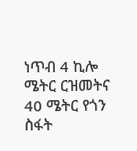ነጥብ 4 ኪሎ ሜትር ርዝመትና 40 ሜትር የጎን ስፋት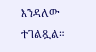እንዳለው ተገልጿል።